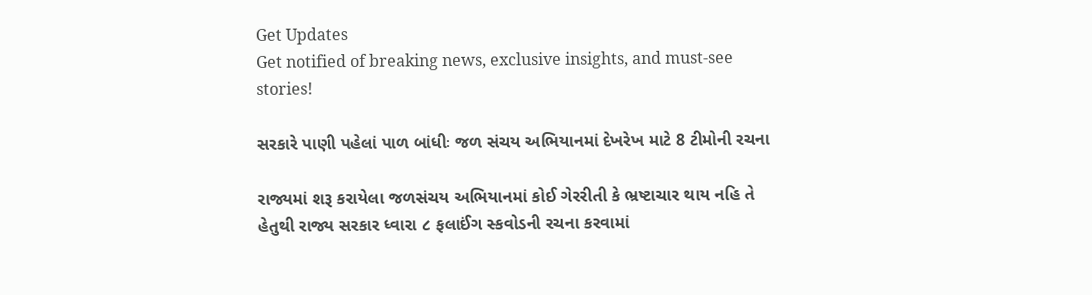Get Updates
Get notified of breaking news, exclusive insights, and must-see stories!

સરકારે પાણી પહેલાં પાળ બાંધીઃ જળ સંચય અભિયાનમાં દેખરેખ માટે 8 ટીમોની રચના

રાજ્યમાં શરૂ કરાયેલા જળસંચય અભિયાનમાં કોઈ ગેરરીતી કે ભ્રષ્ટાચાર થાય નહિ તે હેતુથી રાજ્ય સરકાર ધ્વારા ૮ ફલાઈંગ સ્કવોડની રચના કરવામાં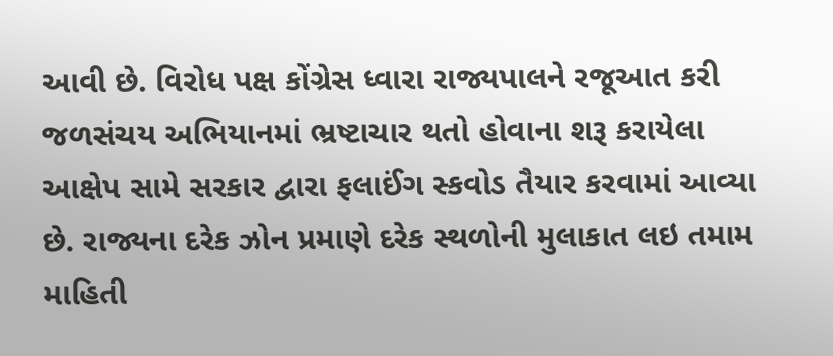આવી છે. વિરોધ પક્ષ કોંગ્રેસ ધ્વારા રાજ્યપાલને રજૂઆત કરી જળસંચય અભિયાનમાં ભ્રષ્ટાચાર થતો હોવાના શરૂ કરાયેલા આક્ષેપ સામે સરકાર દ્વારા ફલાઈંગ સ્કવોડ તૈયાર કરવામાં આવ્યા છે. રાજ્યના દરેક ઝોન પ્રમાણે દરેક સ્થળોની મુલાકાત લઇ તમામ માહિતી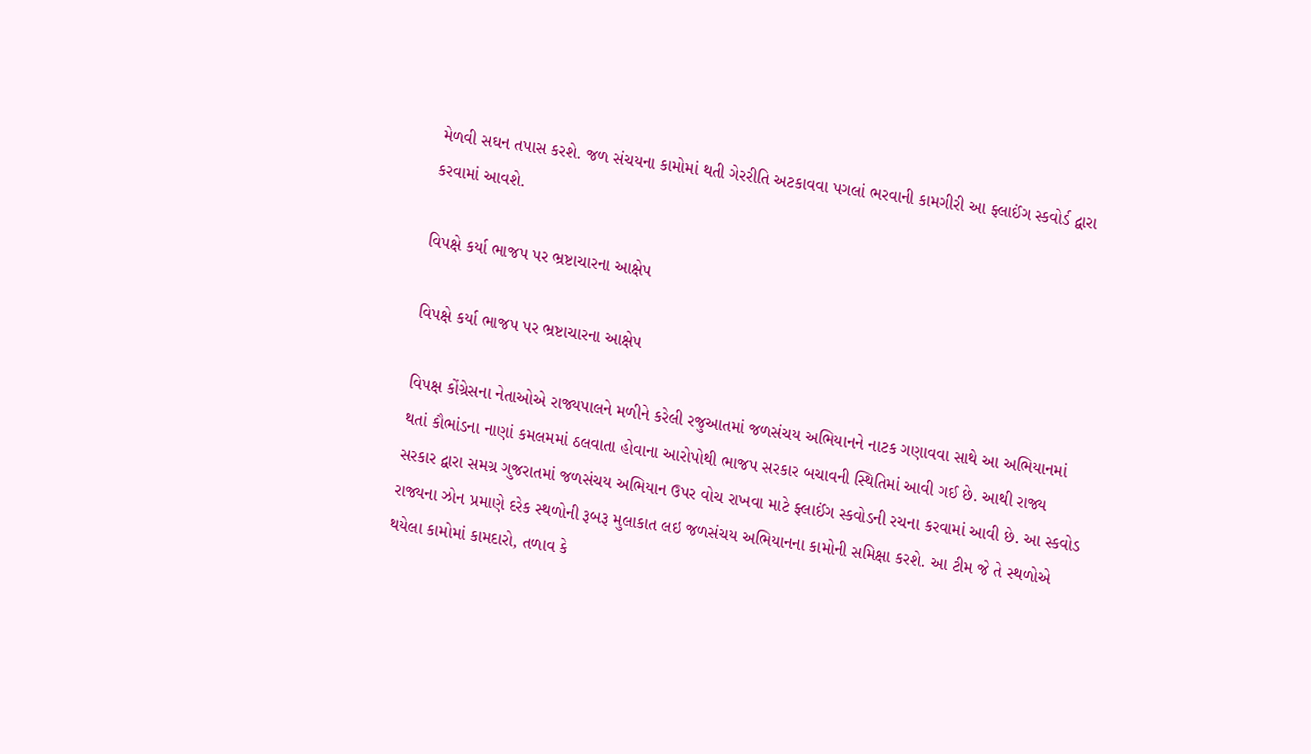મેળવી સઘન તપાસ કરશે. જળ સંચયના કામોમાં થતી ગેરરીતિ અટકાવવા પગલાં ભરવાની કામગીરી આ ફ્લાઈંગ સ્કવોર્ડ દ્વારા કરવામાં આવશે.

વિપક્ષે કર્યા ભાજપ પર ભ્રષ્ટાચારના આક્ષેપ

વિપક્ષે કર્યા ભાજપ પર ભ્રષ્ટાચારના આક્ષેપ

વિપક્ષ કોંગ્રેસના નેતાઓએ રાજ્યપાલને મળીને કરેલી રજુઆતમાં જળસંચય અભિયાનને નાટક ગણાવવા સાથે આ અભિયાનમાં થતાં કૌભાંડના નાણાં કમલમમાં ઠલવાતા હોવાના આરોપોથી ભાજપ સરકાર બચાવની સ્થિતિમાં આવી ગઈ છે. આથી રાજ્ય સરકાર દ્વારા સમગ્ર ગુજરાતમાં જળસંચય અભિયાન ઉપર વોચ રાખવા માટે ફ્લાઈંગ સ્કવોડની રચના કરવામાં આવી છે. આ સ્કવોડ રાજ્યના ઝોન પ્રમાણે દરેક સ્થળોની રૂબરૂ મુલાકાત લઇ જળસંચય અભિયાનના કામોની સમિક્ષા કરશે. આ ટીમ જે તે સ્થળોએ થયેલા કામોમાં કામદારો, તળાવ કે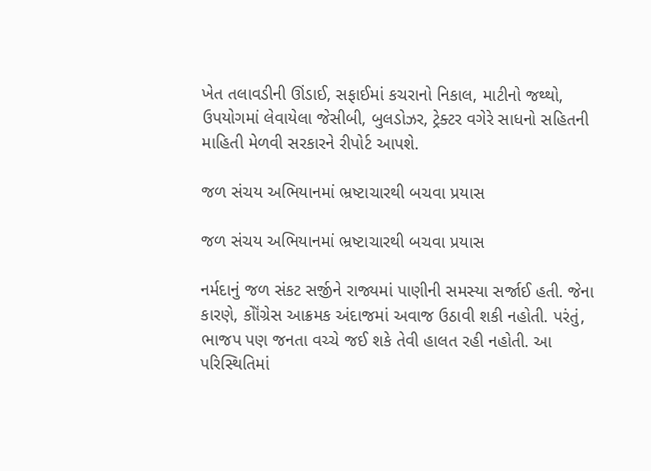ખેત તલાવડીની ઊંડાઈ, સફાઈમાં કચરાનો નિકાલ, માટીનો જથ્થો, ઉપયોગમાં લેવાયેલા જેસીબી, બુલડોઝર, ટ્રેક્ટર વગેરે સાધનો સહિતની માહિતી મેળવી સરકારને રીપોર્ટ આપશે.

જળ સંચય અભિયાનમાં ભ્રષ્ટાચારથી બચવા પ્રયાસ

જળ સંચય અભિયાનમાં ભ્રષ્ટાચારથી બચવા પ્રયાસ

નર્મદાનું જળ સંકટ સર્જીને રાજ્યમાં પાણીની સમસ્યા સર્જાઈ હતી. જેના કારણે, કોૉંગ્રેસ આક્રમક અંદાજમાં અવાજ ઉઠાવી શકી નહોતી. પરંતું, ભાજપ પણ જનતા વચ્ચે જઈ શકે તેવી હાલત રહી નહોતી. આ પરિસ્થિતિમાં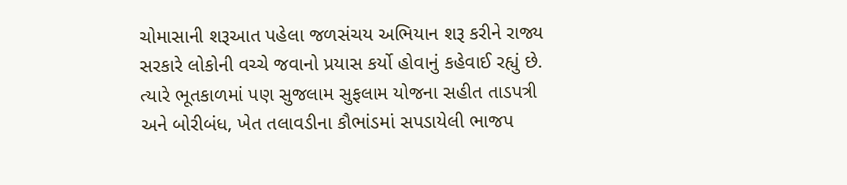ચોમાસાની શરૂઆત પહેલા જળસંચય અભિયાન શરૂ કરીને રાજ્ય સરકારે લોકોની વચ્ચે જવાનો પ્રયાસ કર્યો હોવાનું કહેવાઈ રહ્યું છે. ત્યારે ભૂતકાળમાં પણ સુજલામ સુફલામ યોજના સહીત તાડપત્રી અને બોરીબંધ, ખેત તલાવડીના કૌભાંડમાં સપડાયેલી ભાજપ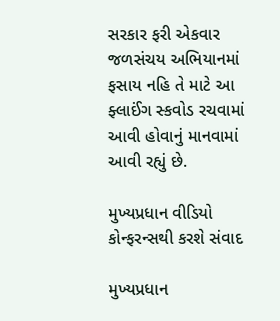સરકાર ફરી એકવાર જળસંચય અભિયાનમાં ફસાય નહિ તે માટે આ ફ્લાઈંગ સ્કવોડ રચવામાં આવી હોવાનું માનવામાં આવી રહ્યું છે.

મુખ્યપ્રધાન વીડિયો કોન્ફરન્સથી કરશે સંવાદ

મુખ્યપ્રધાન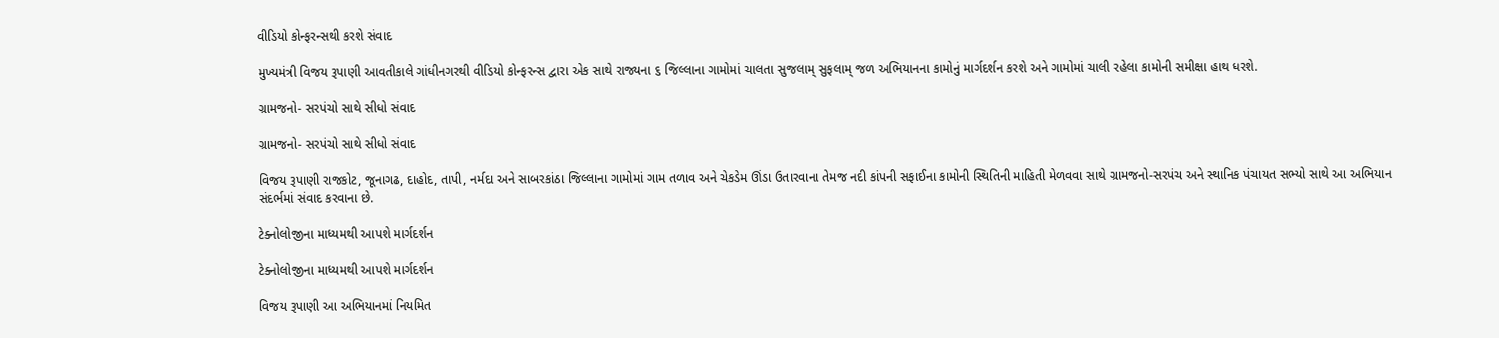વીડિયો કોન્ફરન્સથી કરશે સંવાદ

મુખ્યમંત્રી વિજય રૂપાણી આવતીકાલે ગાંધીનગરથી વીડિયો કોન્ફરન્સ દ્વારા એક સાથે રાજ્યના ૬ જિલ્લાના ગામોમાં ચાલતા સુજલામ્ સુફલામ્ જળ અભિયાનના કામોનું માર્ગદર્શન કરશે અને ગામોમાં ચાલી રહેલા કામોની સમીક્ષા હાથ ધરશે.

ગ્રામજનો- સરપંચો સાથે સીધો સંવાદ

ગ્રામજનો- સરપંચો સાથે સીધો સંવાદ

વિજય રૂપાણી રાજકોટ, જૂનાગઢ, દાહોદ, તાપી, નર્મદા અને સાબરકાંઠા જિલ્લાના ગામોમાં ગામ તળાવ અને ચેકડેમ ઊંડા ઉતારવાના તેમજ નદી કાંપની સફાઈના કામોની સ્થિતિની માહિતી મેળવવા સાથે ગ્રામજનો-સરપંચ અને સ્થાનિક પંચાયત સભ્યો સાથે આ અભિયાન સંદર્ભમાં સંવાદ કરવાના છે.

ટેક્નોલોજીના માધ્યમથી આપશે માર્ગદર્શન

ટેક્નોલોજીના માધ્યમથી આપશે માર્ગદર્શન

વિજય રૂપાણી આ અભિયાનમાં નિયમિત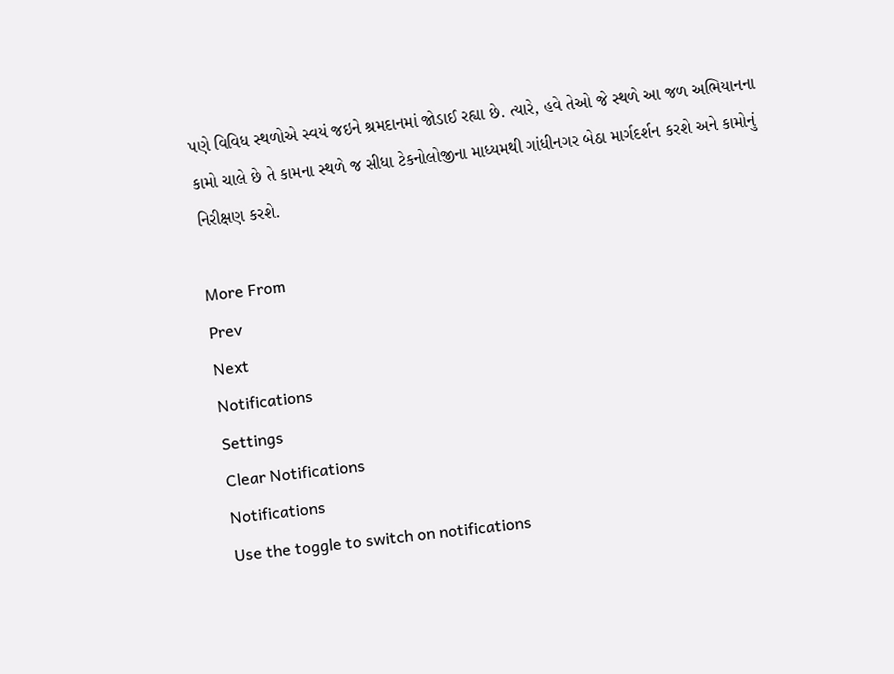પણે વિવિધ સ્થળોએ સ્વયં જઇને શ્રમદાનમાં જોડાઈ રહ્યા છે. ત્યારે, હવે તેઓ જે સ્થળે આ જળ અભિયાનના કામો ચાલે છે તે કામના સ્થળે જ સીધા ટેકનોલોજીના માધ્યમથી ગાંધીનગર બેઠા માર્ગદર્શન કરશે અને કામોનું નિરીક્ષણ કરશે.

More From
Prev
Next
Notifications
Settings
Clear Notifications
Notifications
Use the toggle to switch on notifications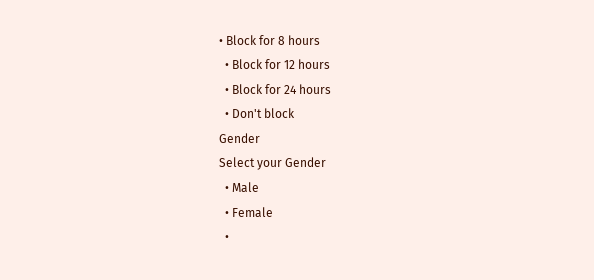• Block for 8 hours
  • Block for 12 hours
  • Block for 24 hours
  • Don't block
Gender
Select your Gender
  • Male
  • Female
  •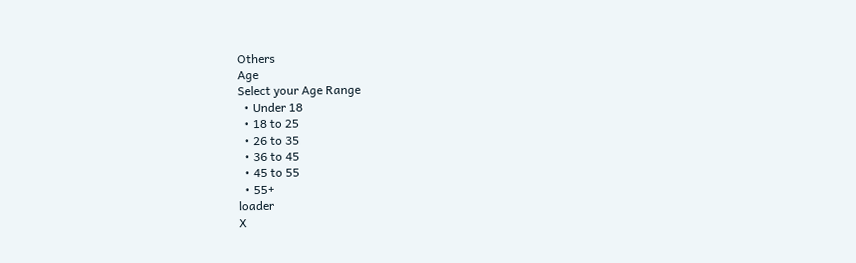Others
Age
Select your Age Range
  • Under 18
  • 18 to 25
  • 26 to 35
  • 36 to 45
  • 45 to 55
  • 55+
loader
X